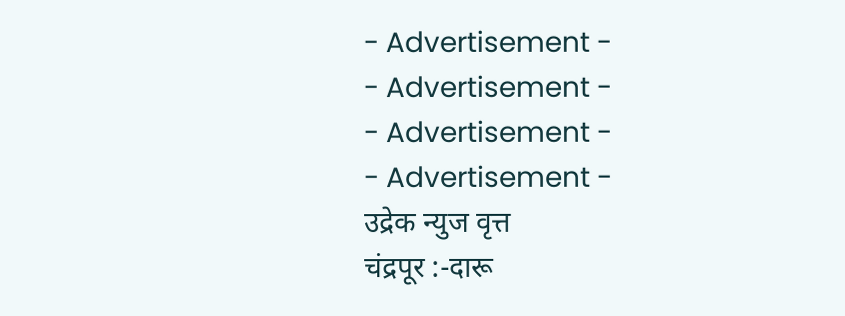- Advertisement -
- Advertisement -
- Advertisement -
- Advertisement -
उद्रेक न्युज वृत्त
चंद्रपूर :-दारू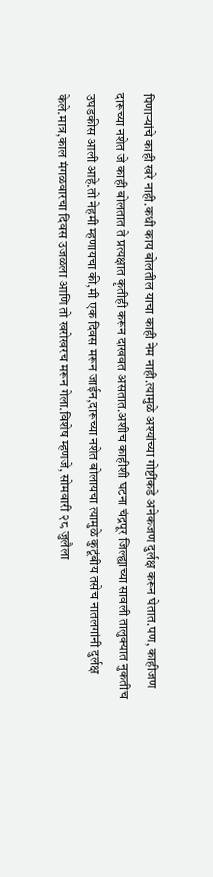पिणाऱ्यांचे काही खरे नाही.कधी काय बोलतील याचा काही नेम नाही.त्यामुळे अश्यांच्या गोष्टींकडे अनेकजण दुर्लक्ष करून घेतात.पण, काहीजण दारूच्या नशेत जे काही बोलतात ते प्रत्यक्षात कृतीही करून दाखवत असतात.अशीच काहीशी घटना चंद्रपूर जिल्ह्याच्या सावली तालुक्यात नुकतीच उघडकीस आली आहे.तो नेहमी म्हणायचा की,मी एक दिवस मरून जाईन,दारूच्या नशेत बोलायचा त्यामुळे कुटूंबीय तसेच नातलगांनी दुर्लक्ष केले.मात्र,काल मंगळवारचा दिवस उजळला आणि तो खरोखरच मरून गेला.विशेष म्हणजे, सोमवारी २८ जुलैला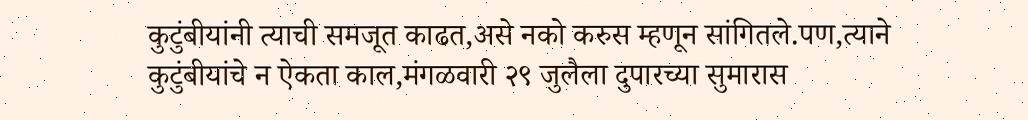कुटुंबीयांनी त्याची समजूत काढत,असे नको करुस म्हणून सांगितले.पण,त्याने कुटुंबीयांचे न ऐकता काल,मंगळवारी २९ जुलैला दुपारच्या सुमारास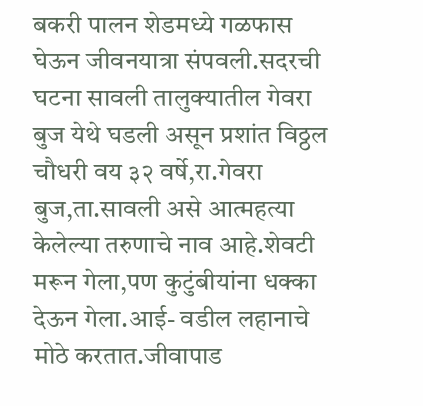बकरी पालन शेडमध्ये गळफास घेऊन जीवनयात्रा संपवली.सदरची घटना सावली तालुक्यातील गेवरा बुज येथे घडली असून प्रशांत विठ्ठल चौधरी वय ३२ वर्षे,रा.गेवरा बुज,ता.सावली असे आत्महत्या केलेल्या तरुणाचे नाव आहे.शेवटी मरून गेला,पण कुटुंबीयांना धक्का देऊन गेला.आई- वडील लहानाचे मोठे करतात.जीवापाड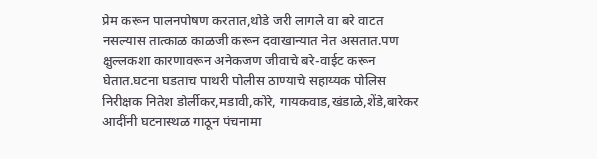प्रेम करून पालनपोषण करतात,थोडे जरी लागले वा बरे वाटत नसल्यास तात्काळ काळजी करून दवाखान्यात नेत असतात.पण क्षुल्लकशा कारणावरून अनेकजण जीवाचे बरे-वाईट करून घेतात.घटना घडताच पाथरी पोलीस ठाण्याचे सहाय्यक पोलिस निरीक्षक नितेश डोर्लीकर,मडावी,कोरे, गायकवाड,खंडाळे,शेंडे,बारेकर आदींनी घटनास्थळ गाठून पंचनामा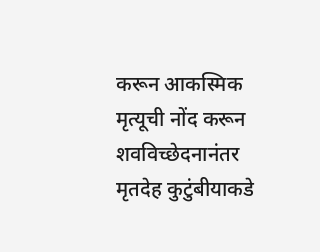करून आकस्मिक मृत्यूची नोंद करून शवविच्छेदनानंतर मृतदेह कुटुंबीयाकडे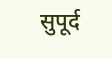सुपूर्द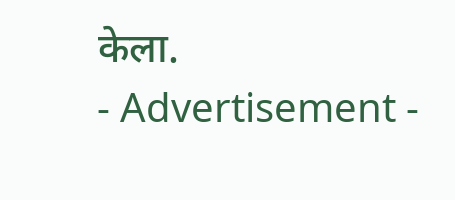केला.
- Advertisement -